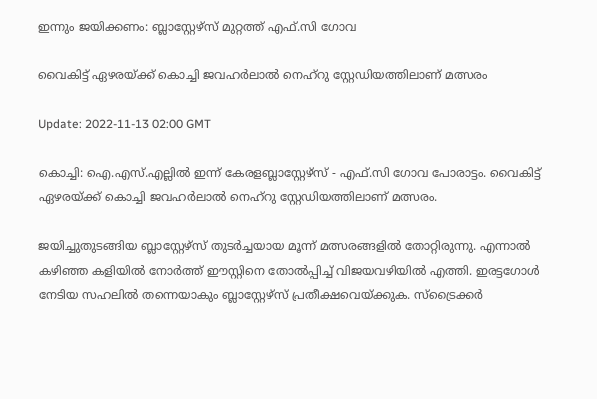ഇന്നും ജയിക്കണം: ബ്ലാസ്റ്റേഴ്‌സ് മുറ്റത്ത് എഫ്.സി ഗോവ

വൈകിട്ട് ഏഴരയ്ക്ക് കൊച്ചി ജവഹർലാൽ നെഹ്‍റു സ്റ്റേഡിയത്തിലാണ് മത്സരം

Update: 2022-11-13 02:00 GMT

കൊച്ചി: ഐ.എസ്.എല്ലില്‍ ഇന്ന് കേരളബ്ലാസ്റ്റേഴ്സ് - എഫ്.സി ഗോവ പോരാട്ടം. വൈകിട്ട് ഏഴരയ്ക്ക് കൊച്ചി ജവഹർലാൽ നെഹ്‍റു സ്റ്റേഡിയത്തിലാണ് മത്സരം.

ജയിച്ചുതുടങ്ങിയ ബ്ലാസ്റ്റേഴ്സ് തുടർച്ചയായ മൂന്ന് മത്സരങ്ങളിൽ തോറ്റിരുന്നു. എന്നാൽ കഴിഞ്ഞ കളിയിൽ നോർത്ത് ഈസ്റ്റിനെ തോൽപ്പിച്ച് വിജയവഴിയിൽ എത്തി. ഇരട്ടഗോൾ നേടിയ സഹലിൽ തന്നെയാകും ബ്ലാസ്റ്റേഴ്സ് പ്രതീക്ഷവെയ്ക്കുക. സ്ട്രൈക്കർ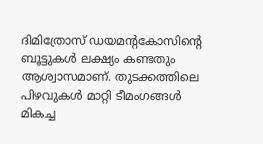ദിമിത്രോസ് ഡയമന്റകോസിന്റെ ബൂട്ടുകൾ ലക്ഷ്യം കണ്ടതും ആശ്വാസമാണ്. തുടക്കത്തിലെ പിഴവുകൾ മാറ്റി ടീമംഗങ്ങള്‍ മികച്ച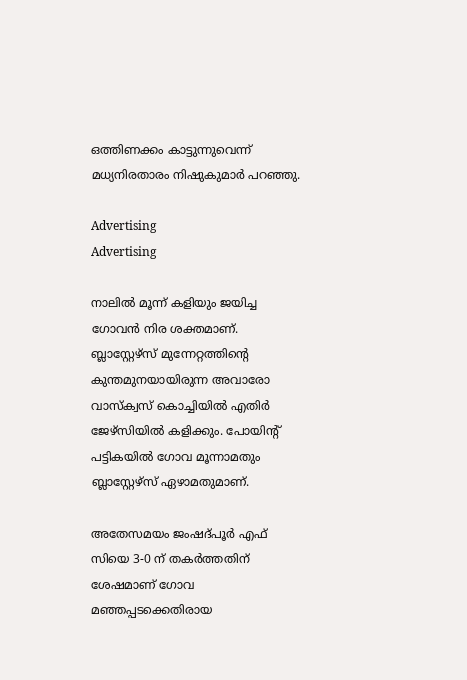ഒത്തിണക്കം കാട്ടുന്നുവെന്ന് മധ്യനിരതാരം നിഷുകുമാർ പറഞ്ഞു.

Advertising
Advertising

നാലിൽ മൂന്ന് കളിയും ജയിച്ച ഗോവൻ നിര ശക്തമാണ്.  ബ്ലാസ്റ്റേഴ്സ് മുന്നേറ്റത്തിന്റെ കുന്തമുനയായിരുന്ന അവാരോ വാസ്ക്വസ് കൊച്ചിയിൽ എതിർ ജേഴ്സിയിൽ കളിക്കും. പോയിന്റ് പട്ടികയിൽ ഗോവ മൂന്നാമതും ബ്ലാസ്റ്റേഴ്സ് ഏഴാമതുമാണ്.

അതേസമയം ജംഷദ്പൂർ എഫ് സിയെ 3-0 ന് തകർത്തതിന് ശേഷമാണ് ഗോവ മഞ്ഞപ്പടക്കെതിരായ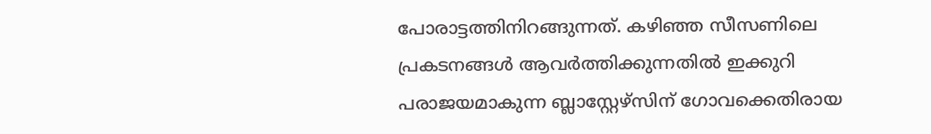പോരാട്ടത്തിനിറങ്ങുന്നത്. കഴിഞ്ഞ‌ സീസണിലെ പ്രകടനങ്ങൾ ആവർത്തിക്കുന്നതിൽ ഇക്കുറി പരാജയമാകുന്ന ബ്ലാസ്റ്റേഴ്സിന് ഗോവക്കെതിരായ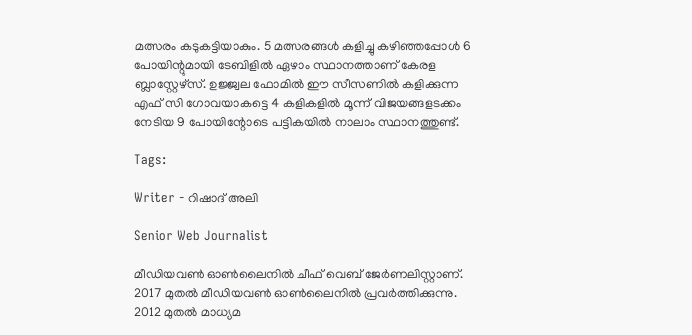മത്സരം കടുകട്ടിയാകും. 5 മത്സരങ്ങൾ കളിച്ചു കഴിഞ്ഞപ്പോൾ 6 പോയിന്റുമായി ടേബിളിൽ ഏഴാം സ്ഥാനത്താണ് കേരള ബ്ലാസ്റ്റേഴ്സ്. ഉജ്ജ്വല ഫോമിൽ ഈ സീസണിൽ കളിക്കുന്ന എഫ് സി ഗോവയാകട്ടെ 4 കളികളിൽ മൂന്ന് വിജയങ്ങളടക്കം നേടിയ 9 പോയിന്റോടെ പട്ടികയിൽ നാലാം സ്ഥാനത്തുണ്ട്.

Tags:

Writer - റിഷാദ് അലി

Senior Web Journalist

മീഡിയവൺ ഓൺലൈനിൽ ചീഫ് വെബ് ജേർണലിസ്റ്റാണ്. 2017 മുതൽ മീഡിയവൺ ഓൺലൈനിൽ പ്രവർത്തിക്കുന്നു. 2012 മുതൽ മാധ്യമ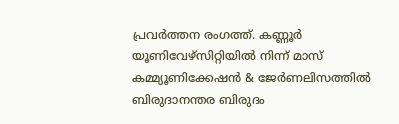പ്രവർത്തന രംഗത്ത്. കണ്ണൂര്‍ യൂണിവേഴ്‌സിറ്റിയിൽ നിന്ന് മാസ് കമ്മ്യൂണിക്കേഷന്‍ & ജേര്‍ണലിസത്തില്‍ ബിരുദാനന്തര ബിരുദം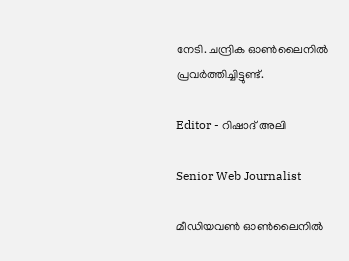നേടി. ചന്ദ്രിക ഓണ്‍ലൈനില്‍ പ്രവര്‍ത്തിച്ചിട്ടുണ്ട്.

Editor - റിഷാദ് അലി

Senior Web Journalist

മീഡിയവൺ ഓൺലൈനിൽ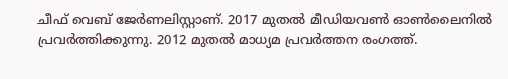ചീഫ് വെബ് ജേർണലിസ്റ്റാണ്. 2017 മുതൽ മീഡിയവൺ ഓൺലൈനിൽ പ്രവർത്തിക്കുന്നു. 2012 മുതൽ മാധ്യമ പ്രവർത്തന രംഗത്ത്.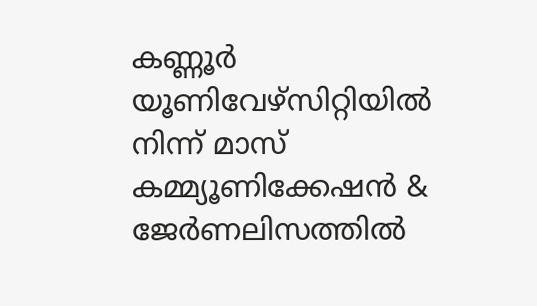കണ്ണൂര്‍ യൂണിവേഴ്‌സിറ്റിയിൽ നിന്ന് മാസ് കമ്മ്യൂണിക്കേഷന്‍ & ജേര്‍ണലിസത്തില്‍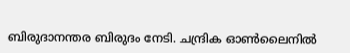ബിരുദാനന്തര ബിരുദം നേടി. ചന്ദ്രിക ഓണ്‍ലൈനില്‍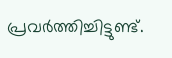പ്രവര്‍ത്തിച്ചിട്ടുണ്ട്.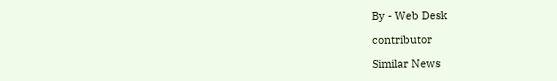By - Web Desk

contributor

Similar News